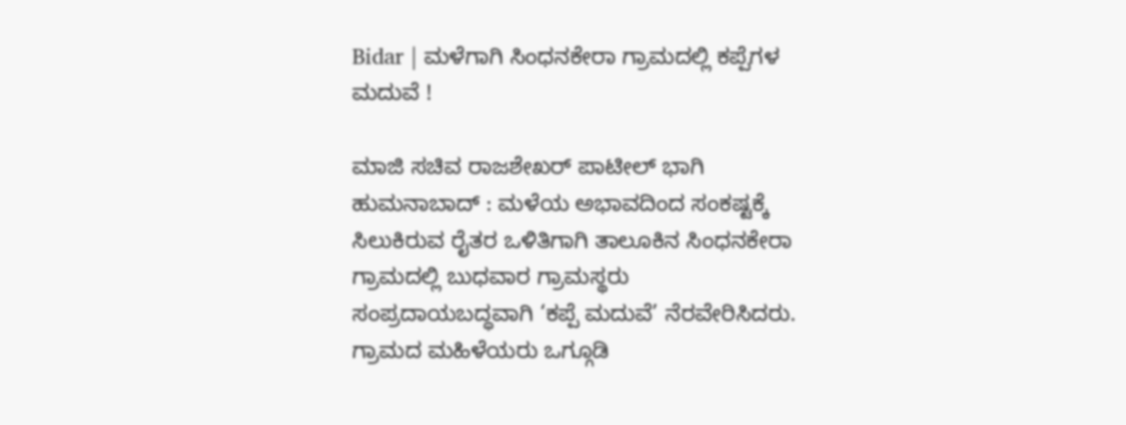Bidar | ಮಳೆಗಾಗಿ ಸಿಂಧನಕೇರಾ ಗ್ರಾಮದಲ್ಲಿ ಕಪ್ಪೆಗಳ ಮದುವೆ !

ಮಾಜಿ ಸಚಿವ ರಾಜಶೇಖರ್ ಪಾಟೀಲ್ ಭಾಗಿ
ಹುಮನಾಬಾದ್ : ಮಳೆಯ ಅಭಾವದಿಂದ ಸಂಕಷ್ಟಕ್ಕೆ ಸಿಲುಕಿರುವ ರೈತರ ಒಳಿತಿಗಾಗಿ ತಾಲೂಕಿನ ಸಿಂಧನಕೇರಾ ಗ್ರಾಮದಲ್ಲಿ ಬುಧವಾರ ಗ್ರಾಮಸ್ಥರು ಸಂಪ್ರದಾಯಬದ್ಧವಾಗಿ ‘ಕಪ್ಪೆ ಮದುವೆ’ ನೆರವೇರಿಸಿದರು.
ಗ್ರಾಮದ ಮಹಿಳೆಯರು ಒಗ್ಗೂಡಿ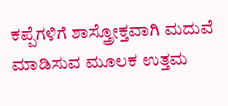ಕಪ್ಪೆಗಳಿಗೆ ಶಾಸ್ತ್ರೋಕ್ತವಾಗಿ ಮದುವೆ ಮಾಡಿಸುವ ಮೂಲಕ ಉತ್ತಮ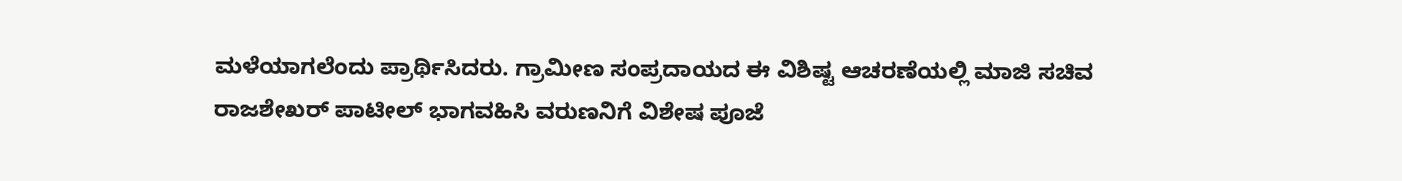ಮಳೆಯಾಗಲೆಂದು ಪ್ರಾರ್ಥಿಸಿದರು. ಗ್ರಾಮೀಣ ಸಂಪ್ರದಾಯದ ಈ ವಿಶಿಷ್ಟ ಆಚರಣೆಯಲ್ಲಿ ಮಾಜಿ ಸಚಿವ ರಾಜಶೇಖರ್ ಪಾಟೀಲ್ ಭಾಗವಹಿಸಿ ವರುಣನಿಗೆ ವಿಶೇಷ ಪೂಜೆ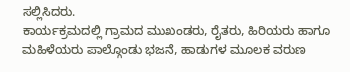ಸಲ್ಲಿಸಿದರು.
ಕಾರ್ಯಕ್ರಮದಲ್ಲಿ ಗ್ರಾಮದ ಮುಖಂಡರು, ರೈತರು, ಹಿರಿಯರು ಹಾಗೂ ಮಹಿಳೆಯರು ಪಾಲ್ಗೊಂಡು ಭಜನೆ, ಹಾಡುಗಳ ಮೂಲಕ ವರುಣ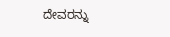ದೇವರನ್ನು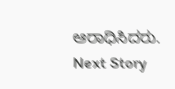ಆರಾಧಿಸಿದರು.
Next Story